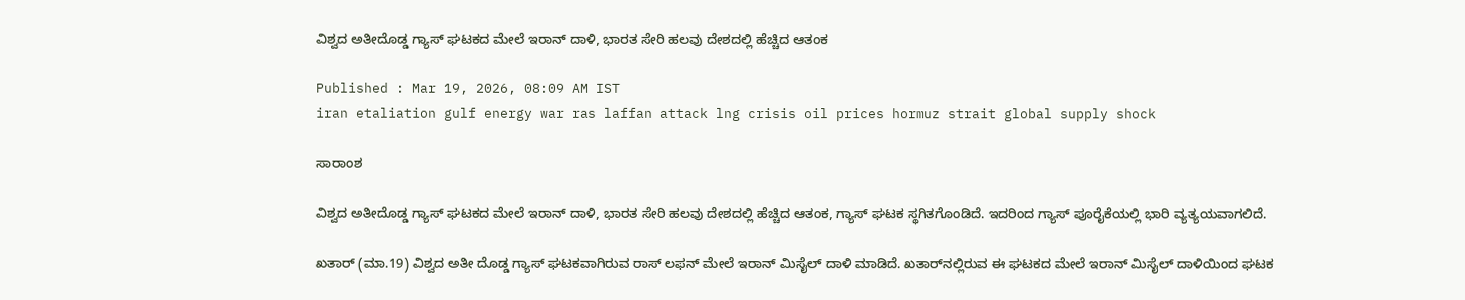ವಿಶ್ವದ ಅತೀದೊಡ್ಡ ಗ್ಯಾಸ್ ಘಟಕದ ಮೇಲೆ ಇರಾನ್ ದಾಳಿ, ಭಾರತ ಸೇರಿ ಹಲವು ದೇಶದಲ್ಲಿ ಹೆಚ್ಚಿದ ಆತಂಕ

Published : Mar 19, 2026, 08:09 AM IST
iran etaliation gulf energy war ras laffan attack lng crisis oil prices hormuz strait global supply shock

ಸಾರಾಂಶ

ವಿಶ್ವದ ಅತೀದೊಡ್ಡ ಗ್ಯಾಸ್ ಘಟಕದ ಮೇಲೆ ಇರಾನ್ ದಾಳಿ, ಭಾರತ ಸೇರಿ ಹಲವು ದೇಶದಲ್ಲಿ ಹೆಚ್ಚಿದ ಆತಂಕ, ಗ್ಯಾಸ್ ಘಟಕ ಸ್ಥಗಿತಗೊಂಡಿದೆ. ಇದರಿಂದ ಗ್ಯಾಸ್ ಪೂರೈಕೆಯಲ್ಲಿ ಭಾರಿ ವ್ಯತ್ಯಯವಾಗಲಿದೆ.

ಖತಾರ್ (ಮಾ.19) ವಿಶ್ವದ ಅತೀ ದೊಡ್ಡ ಗ್ಯಾಸ್ ಘಟಕವಾಗಿರುವ ರಾಸ್ ಲಫನ್ ಮೇಲೆ ಇರಾನ್ ಮಿಸೈಲ್ ದಾಳಿ ಮಾಡಿದೆ. ಖತಾರ್‌ನಲ್ಲಿರುವ ಈ ಘಟಕದ ಮೇಲೆ ಇರಾನ್ ಮಿಸೈಲ್ ದಾಳಿಯಿಂದ ಘಟಕ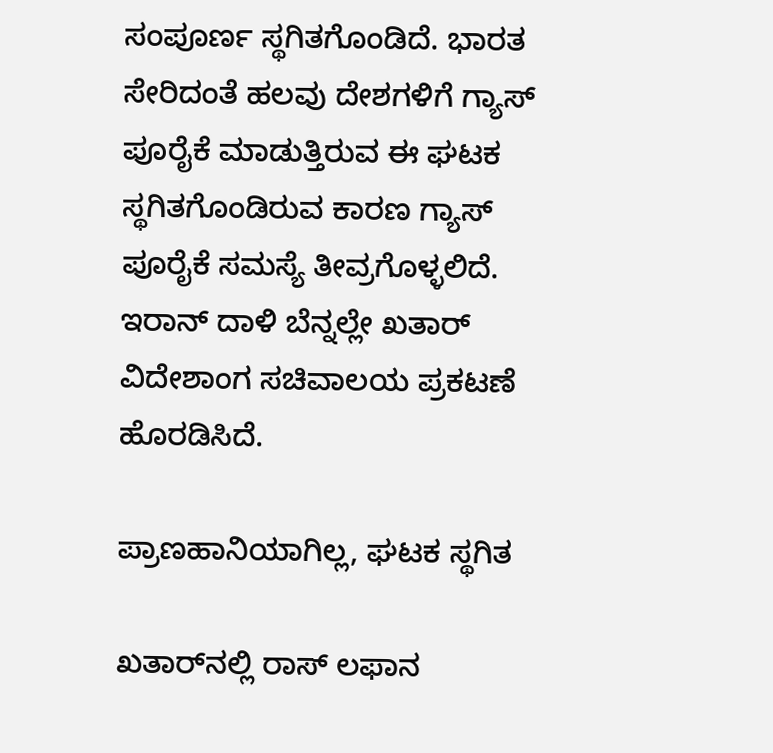ಸಂಪೂರ್ಣ ಸ್ಥಗಿತಗೊಂಡಿದೆ. ಭಾರತ ಸೇರಿದಂತೆ ಹಲವು ದೇಶಗಳಿಗೆ ಗ್ಯಾಸ್ ಪೂರೈಕೆ ಮಾಡುತ್ತಿರುವ ಈ ಘಟಕ ಸ್ಥಗಿತಗೊಂಡಿರುವ ಕಾರಣ ಗ್ಯಾಸ್ ಪೂರೈಕೆ ಸಮಸ್ಯೆ ತೀವ್ರಗೊಳ್ಳಲಿದೆ. ಇರಾನ್ ದಾಳಿ ಬೆನ್ನಲ್ಲೇ ಖತಾರ್ ವಿದೇಶಾಂಗ ಸಚಿವಾಲಯ ಪ್ರಕಟಣೆ ಹೊರಡಿಸಿದೆ.

ಪ್ರಾಣಹಾನಿಯಾಗಿಲ್ಲ, ಘಟಕ ಸ್ಥಗಿತ

ಖತಾರ್‌ನಲ್ಲಿ ರಾಸ್ ಲಫಾನ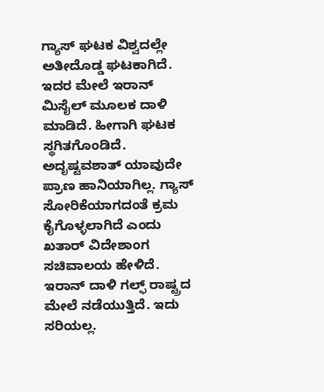ಗ್ಯಾಸ್ ಘಟಕ ವಿಶ್ವದಲ್ಲೇ ಅತೀದೊಡ್ಡ ಘಟಕಾಗಿದೆ. ಇದರ ಮೇಲೆ ಇರಾನ್ ಮಿಸೈಲ್‌ ಮೂಲಕ ದಾಳಿ ಮಾಡಿದೆ. ಹೀಗಾಗಿ ಘಟಕ ಸ್ಥಗಿತಗೊಂಡಿದೆ. ಅದೃಷ್ಟವಶಾತ್ ಯಾವುದೇ ಪ್ರಾಣ ಹಾನಿಯಾಗಿಲ್ಲ. ಗ್ಯಾಸ್ ಸೋರಿಕೆಯಾಗದಂತೆ ಕ್ರಮ ಕೈಗೊಳ್ಳಲಾಗಿದೆ ಎಂದು ಖತಾರ್ ವಿದೇಶಾಂಗ ಸಚಿವಾಲಯ ಹೇಳಿದೆ. ಇರಾನ್ ದಾಳಿ ಗಲ್ಫ್ ರಾಷ್ಟ್ರದ ಮೇಲೆ ನಡೆಯುತ್ತಿದೆ. ಇದು ಸರಿಯಲ್ಲ.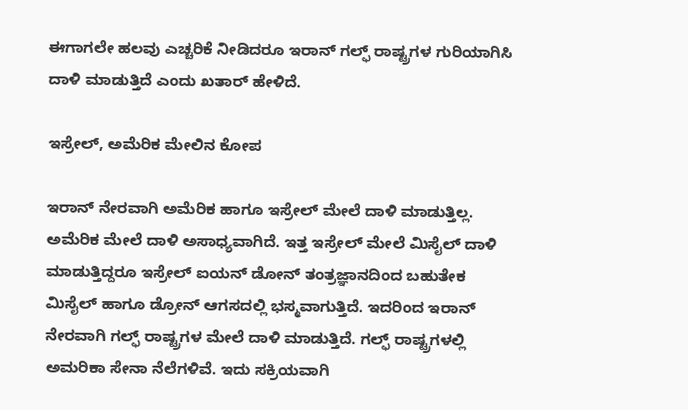ಈಗಾಗಲೇ ಹಲವು ಎಚ್ಚರಿಕೆ ನೀಡಿದರೂ ಇರಾನ್ ಗಲ್ಫ್ ರಾಷ್ಟ್ರಗಳ ಗುರಿಯಾಗಿಸಿ ದಾಳಿ ಮಾಡುತ್ತಿದೆ ಎಂದು ಖತಾರ್ ಹೇಳಿದೆ.

ಇಸ್ರೇಲ್, ಅಮೆರಿಕ ಮೇಲಿನ ಕೋಪ

ಇರಾನ್ ನೇರವಾಗಿ ಅಮೆರಿಕ ಹಾಗೂ ಇಸ್ರೇಲ್ ಮೇಲೆ ದಾಳಿ ಮಾಡುತ್ತಿಲ್ಲ. ಅಮೆರಿಕ ಮೇಲೆ ದಾಳಿ ಅಸಾಧ್ಯವಾಗಿದೆ. ಇತ್ತ ಇಸ್ರೇಲ್ ಮೇಲೆ ಮಿಸೈಲ್ ದಾಳಿ ಮಾಡುತ್ತಿದ್ದರೂ ಇಸ್ರೇಲ್ ಐಯನ್ ಡೋನ್ ತಂತ್ರಜ್ಞಾನದಿಂದ ಬಹುತೇಕ ಮಿಸೈಲ್ ಹಾಗೂ ಡ್ರೋನ್ ಆಗಸದಲ್ಲಿ ಭಸ್ಮವಾಗುತ್ತಿದೆ. ಇದರಿಂದ ಇರಾನ್ ನೇರವಾಗಿ ಗಲ್ಫ್ ರಾಷ್ಟ್ರಗಳ ಮೇಲೆ ದಾಳಿ ಮಾಡುತ್ತಿದೆ. ಗಲ್ಫ್ ರಾಷ್ಟ್ರಗಳಲ್ಲಿ ಅಮರಿಕಾ ಸೇನಾ ನೆಲೆಗಳಿವೆ. ಇದು ಸಕ್ರಿಯವಾಗಿ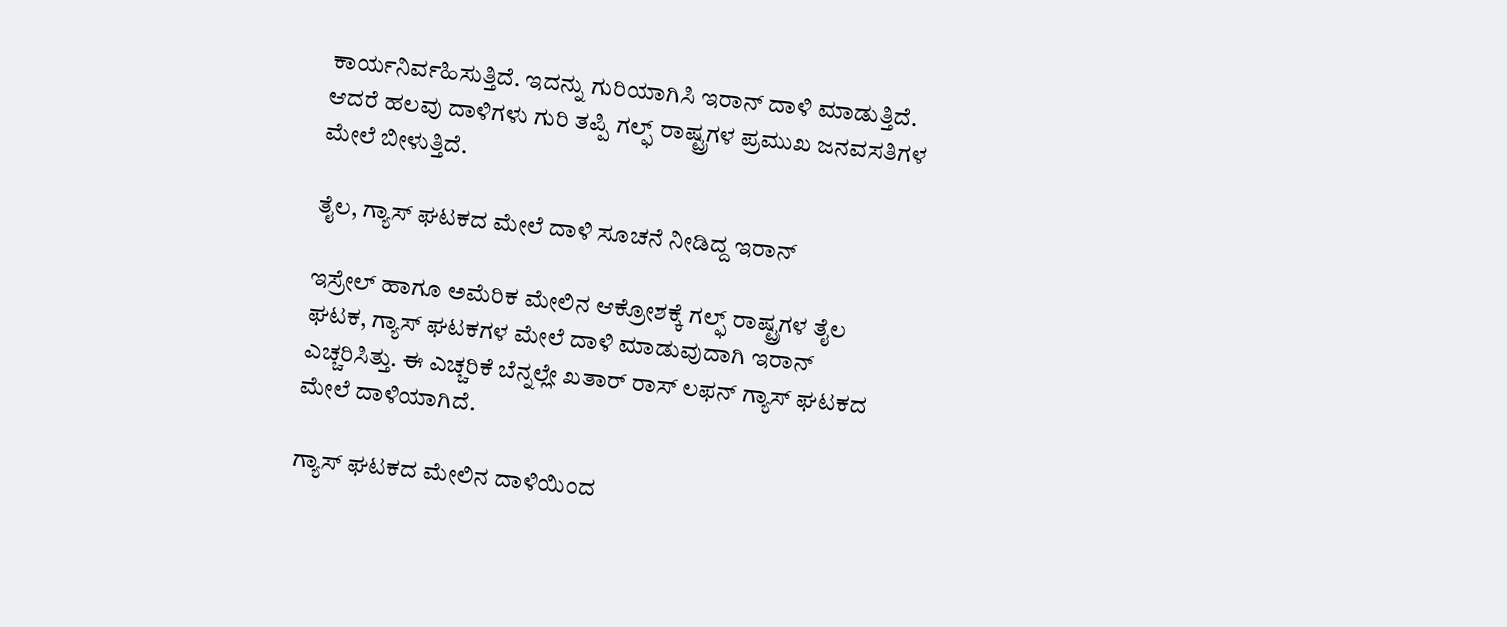ಕಾರ್ಯನಿರ್ವಹಿಸುತ್ತಿದೆ. ಇದನ್ನು ಗುರಿಯಾಗಿಸಿ ಇರಾನ್ ದಾಳಿ ಮಾಡುತ್ತಿದೆ. ಆದರೆ ಹಲವು ದಾಳಿಗಳು ಗುರಿ ತಪ್ಪಿ ಗಲ್ಫ್ ರಾಷ್ಟ್ರಗಳ ಪ್ರಮುಖ ಜನವಸತಿಗಳ ಮೇಲೆ ಬೀಳುತ್ತಿದೆ.

ತೈಲ, ಗ್ಯಾಸ್ ಘಟಕದ ಮೇಲೆ ದಾಳಿ ಸೂಚನೆ ನೀಡಿದ್ದ ಇರಾನ್

ಇಸ್ರೇಲ್ ಹಾಗೂ ಅಮೆರಿಕ ಮೇಲಿನ ಆಕ್ರೋಶಕ್ಕೆ ಗಲ್ಫ್ ರಾಷ್ಟ್ರಗಳ ತೈಲ ಘಟಕ, ಗ್ಯಾಸ್ ಘಟಕಗಳ ಮೇಲೆ ದಾಳಿ ಮಾಡುವುದಾಗಿ ಇರಾನ್ ಎಚ್ಚರಿಸಿತ್ತು. ಈ ಎಚ್ಚರಿಕೆ ಬೆನ್ನಲ್ಲೇ ಖತಾರ್ ರಾಸ್ ಲಫನ್ ಗ್ಯಾಸ್ ಘಟಕದ ಮೇಲೆ ದಾಳಿಯಾಗಿದೆ.

ಗ್ಯಾಸ್ ಘಟಕದ ಮೇಲಿನ ದಾಳಿಯಿಂದ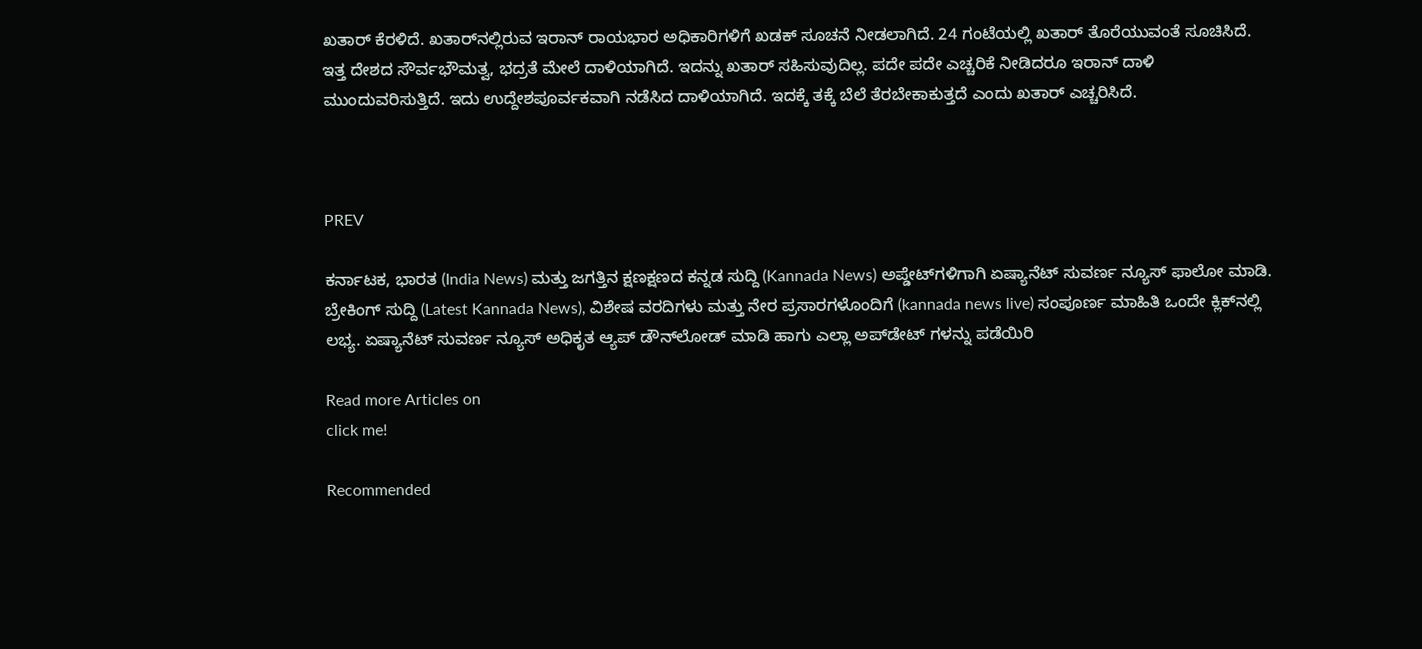ಖತಾರ್ ಕೆರಳಿದೆ. ಖತಾರ್‌ನಲ್ಲಿರುವ ಇರಾನ್ ರಾಯಭಾರ ಅಧಿಕಾರಿಗಳಿಗೆ ಖಡಕ್ ಸೂಚನೆ ನೀಡಲಾಗಿದೆ. 24 ಗಂಟೆಯಲ್ಲಿ ಖತಾರ್ ತೊರೆಯುವಂತೆ ಸೂಚಿಸಿದೆ. ಇತ್ತ ದೇಶದ ಸೌರ್ವಭೌಮತ್ವ, ಭದ್ರತೆ ಮೇಲೆ ದಾಳಿಯಾಗಿದೆ. ಇದನ್ನು ಖತಾರ್ ಸಹಿಸುವುದಿಲ್ಲ. ಪದೇ ಪದೇ ಎಚ್ಚರಿಕೆ ನೀಡಿದರೂ ಇರಾನ್ ದಾಳಿ ಮುಂದುವರಿಸುತ್ತಿದೆ. ಇದು ಉದ್ದೇಶಪೂರ್ವಕವಾಗಿ ನಡೆಸಿದ ದಾಳಿಯಾಗಿದೆ. ಇದಕ್ಕೆ ತಕ್ಕೆ ಬೆಲೆ ತೆರಬೇಕಾಕುತ್ತದೆ ಎಂದು ಖತಾರ್ ಎಚ್ಚರಿಸಿದೆ.



PREV

ಕರ್ನಾಟಕ, ಭಾರತ (India News) ಮತ್ತು ಜಗತ್ತಿನ ಕ್ಷಣಕ್ಷಣದ ಕನ್ನಡ ಸುದ್ದಿ (Kannada News) ಅಪ್ಡೇಟ್‌ಗಳಿಗಾಗಿ ಏಷ್ಯಾನೆಟ್ ಸುವರ್ಣ ನ್ಯೂಸ್‌ ಫಾಲೋ ಮಾಡಿ. ಬ್ರೇಕಿಂಗ್ ಸುದ್ದಿ (Latest Kannada News), ವಿಶೇಷ ವರದಿಗಳು ಮತ್ತು ನೇರ ಪ್ರಸಾರಗಳೊಂದಿಗೆ (kannada news live) ಸಂಪೂರ್ಣ ಮಾಹಿತಿ ಒಂದೇ ಕ್ಲಿಕ್‌ನಲ್ಲಿ ಲಭ್ಯ. ಏಷ್ಯಾನೆಟ್ ಸುವರ್ಣ ನ್ಯೂಸ್ ಅಧಿಕೃತ ಆ್ಯಪ್ ಡೌನ್‌ಲೋಡ್ ಮಾಡಿ ಹಾಗು ಎಲ್ಲಾ ಅಪ್‌ಡೇಟ್ ಗಳನ್ನು ಪಡೆಯಿರಿ

Read more Articles on
click me!

Recommended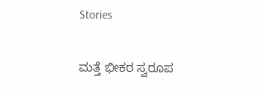Stories

ಮತ್ತೆ ಭೀಕರ ಸ್ವರೂಪ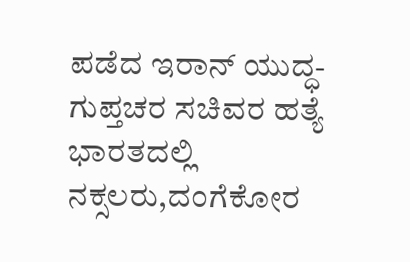ಪಡೆದ ಇರಾನ್‌ ಯುದ್ಧ-ಗುಪ್ತಚರ ಸಚಿವರ ಹತ್ಯೆ
ಭಾರತದಲ್ಲಿ ನಕ್ಸಲರು,ದಂಗೆಕೋರ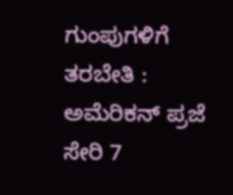ಗುಂಪುಗಳಿಗೆ ತರಬೇತಿ : ಅಮೆರಿಕನ್ ಪ್ರಜೆ ಸೇರಿ 7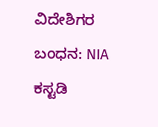ವಿದೇಶಿಗರ ಬಂಧನ: NIA ಕಸ್ಟಡಿ